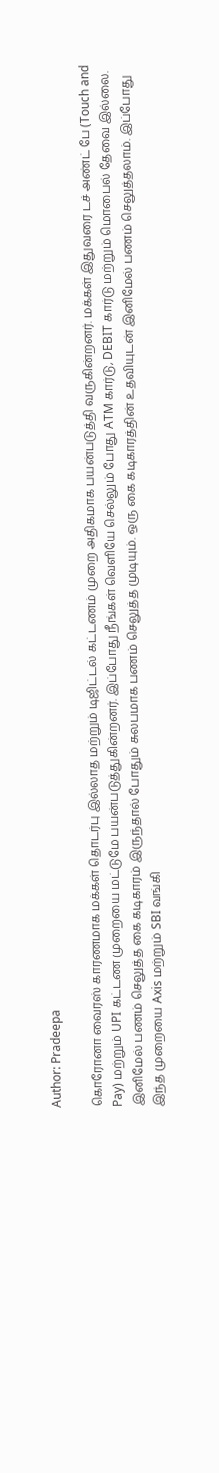Author: Pradeepa

கொரோனா வைரஸ் காரணமாக மக்கள் தொடர்பு இல்லாத மற்றும் டிஜிட்டல் கட்டணம் முறை அதிகமாக பயன்படுத்தி வருகின்றனர். மக்கள் இதுவரை டச் அண்ட் பே (Touch and Pay) மற்றும் UPI கட்டண முறையை மட்டுமே பயன்படுத்துகின்றனர். இப்போது நீங்கள் வெளியே செல்லும் போது ATM கார்டு, DEBIT கார்டு மற்றும் மொபைல் தேவை இல்லை. இனிமேல் பணம் செலுத்த கை கடிகாரம் இருந்தால் போதும் சுலபமாக பணம் செலுத்த முடியும். ஒரு கை கடிகாரத்தின் உதவியுடன் இனிமேல் பணம் செலுத்தலாம். இப்போது இந்த முறையை Axis மற்றும் SBI வங்கி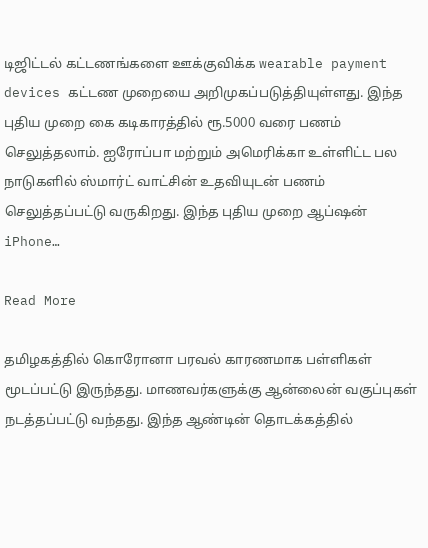டிஜிட்டல் கட்டணங்களை ஊக்குவிக்க wearable payment devices கட்டண முறையை அறிமுகப்படுத்தியுள்ளது. இந்த புதிய முறை கை கடிகாரத்தில் ரூ.5000 வரை பணம் செலுத்தலாம். ஐரோப்பா மற்றும் அமெரிக்கா உள்ளிட்ட பல நாடுகளில் ஸ்மார்ட் வாட்சின் உதவியுடன் பணம் செலுத்தப்பட்டு வருகிறது. இந்த புதிய முறை ஆப்ஷன் iPhone…

Read More

தமிழகத்தில் கொரோனா பரவல் காரணமாக பள்ளிகள் மூடப்பட்டு இருந்தது. மாணவர்களுக்கு ஆன்லைன் வகுப்புகள் நடத்தப்பட்டு வந்தது. இந்த ஆண்டின் தொடக்கத்தில்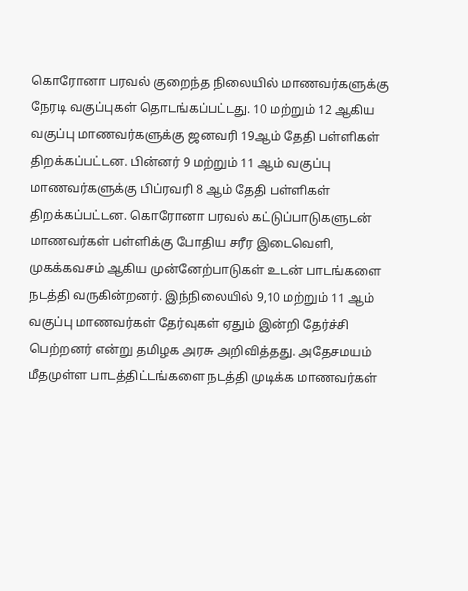கொரோனா பரவல் குறைந்த நிலையில் மாணவர்களுக்கு நேரடி வகுப்புகள் தொடங்கப்பட்டது. 10 மற்றும் 12 ஆகிய வகுப்பு மாணவர்களுக்கு ஜனவரி 19ஆம் தேதி பள்ளிகள் திறக்கப்பட்டன. பின்னர் 9 மற்றும் 11 ஆம் வகுப்பு மாணவர்களுக்கு பிப்ரவரி 8 ஆம் தேதி பள்ளிகள் திறக்கப்பட்டன. கொரோனா பரவல் கட்டுப்பாடுகளுடன் மாணவர்கள் பள்ளிக்கு போதிய சரீர இடைவெளி, முகக்கவசம் ஆகிய முன்னேற்பாடுகள் உடன் பாடங்களை நடத்தி வருகின்றனர். இந்நிலையில் 9,10 மற்றும் 11 ஆம் வகுப்பு மாணவர்கள் தேர்வுகள் ஏதும் இன்றி தேர்ச்சி பெற்றனர் என்று தமிழக அரசு அறிவித்தது. அதேசமயம் மீதமுள்ள பாடத்திட்டங்களை நடத்தி முடிக்க மாணவர்கள்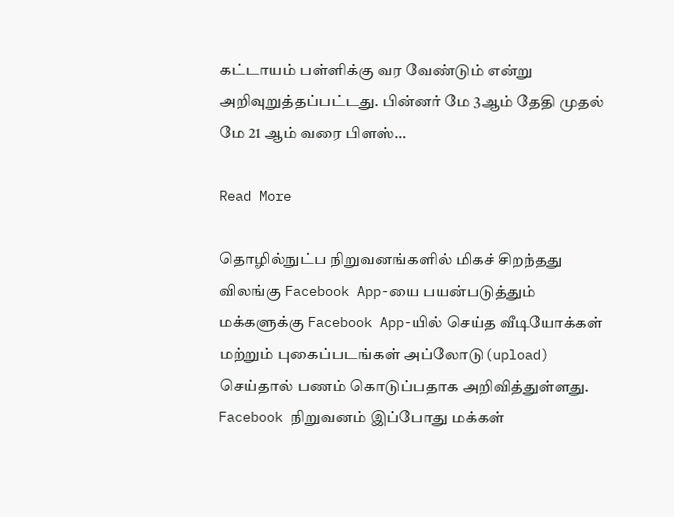கட்டாயம் பள்ளிக்கு வர வேண்டும் என்று அறிவுறுத்தப்பட்டது. பின்னர் மே 3ஆம் தேதி முதல் மே 21 ஆம் வரை பிளஸ்…

Read More

தொழில்நுட்ப நிறுவனங்களில் மிகச் சிறந்தது விலங்கு Facebook App-யை பயன்படுத்தும் மக்களுக்கு Facebook App-யில் செய்த வீடியோக்கள் மற்றும் புகைப்படங்கள் அப்லோடு(upload) செய்தால் பணம் கொடுப்பதாக அறிவித்துள்ளது. Facebook நிறுவனம் இப்போது மக்கள்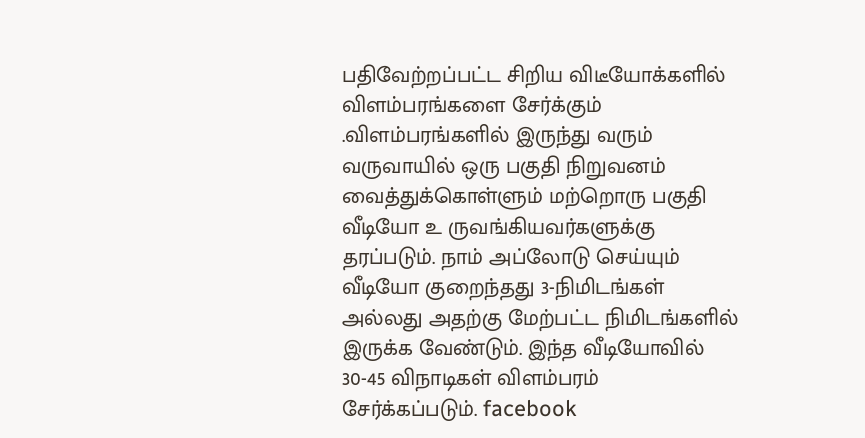பதிவேற்றப்பட்ட சிறிய விடீயோக்களில் விளம்பரங்களை சேர்க்கும் .விளம்பரங்களில் இருந்து வரும் வருவாயில் ஒரு பகுதி நிறுவனம் வைத்துக்கொள்ளும் மற்றொரு பகுதி வீடியோ உ ருவங்கியவர்களுக்கு தரப்படும். நாம் அப்லோடு செய்யும் வீடியோ குறைந்தது 3-நிமிடங்கள் அல்லது அதற்கு மேற்பட்ட நிமிடங்களில் இருக்க வேண்டும். இந்த வீடியோவில் 30-45 விநாடிகள் விளம்பரம் சேர்க்கப்படும். facebook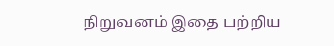நிறுவனம் இதை பற்றிய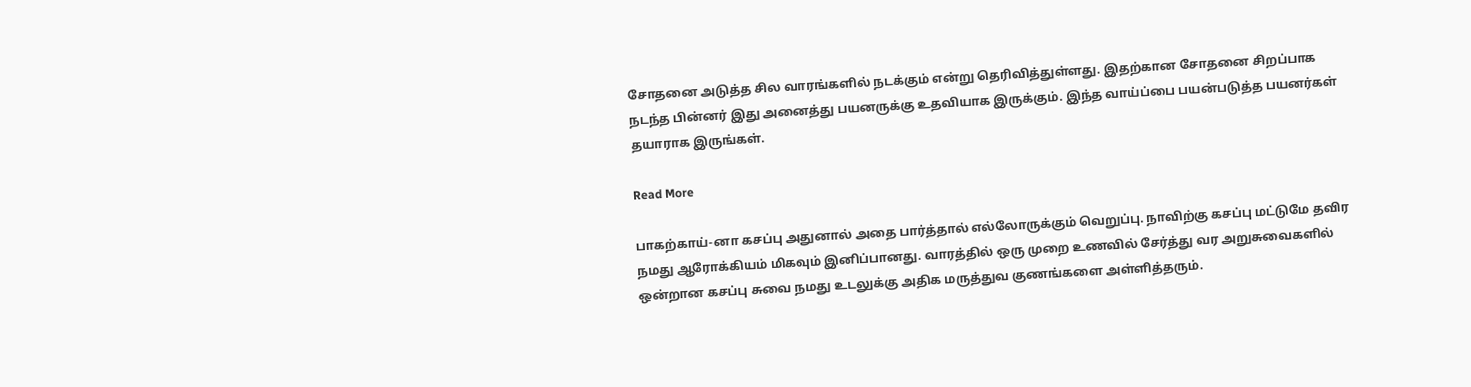சோதனை அடுத்த சில வாரங்களில் நடக்கும் என்று தெரிவித்துள்ளது. இதற்கான சோதனை சிறப்பாக நடந்த பின்னர் இது அனைத்து பயனருக்கு உதவியாக இருக்கும். இந்த வாய்ப்பை பயன்படுத்த பயனர்கள் தயாராக இருங்கள்.

Read More

பாகற்காய்-னா கசப்பு அதுனால் அதை பார்த்தால் எல்லோருக்கும் வெறுப்பு. நாவிற்கு கசப்பு மட்டுமே தவிர நமது ஆரோக்கியம் மிகவும் இனிப்பானது. வாரத்தில் ஒரு முறை உணவில் சேர்த்து வர அறுசுவைகளில் ஒன்றான கசப்பு சுவை நமது உடலுக்கு அதிக மருத்துவ குணங்களை அள்ளித்தரும்.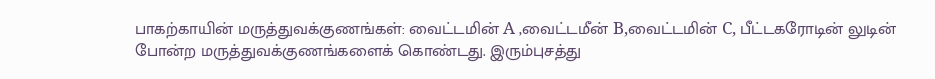பாகற்காயின் மருத்துவக்குணங்கள்: வைட்டமின் A ,வைட்டமீன் B,வைட்டமின் C, பீட்டகரோடின் லுடின் போன்ற மருத்துவக்குணங்களைக் கொண்டது. இரும்புசத்து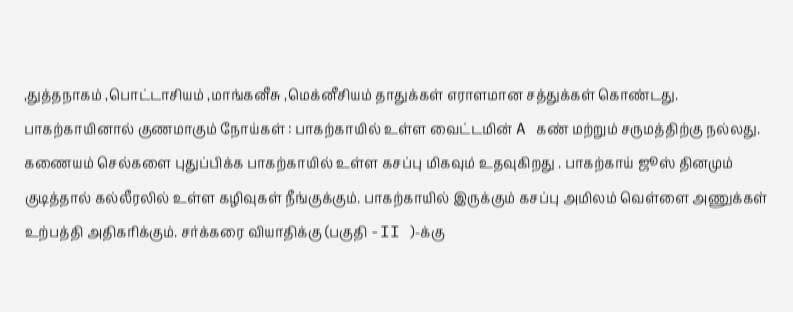,துத்தநாகம் ,பொட்டாசியம் ,மாங்கனீசு ,மெக்னீசியம் தாதுக்கள் எராளமான சத்துக்கள் கொண்டது. பாகற்காயினால் குணமாகும் நோய்கள் : பாகற்காயில் உள்ள வைட்டமின் A கண் மற்றும் சருமத்திற்கு நல்லது. கணையம் செல்களை புதுப்பிக்க பாகற்காயில் உள்ள கசப்பு மிகவும் உதவுகிறது . பாகற்காய் ஜூஸ் தினமும் குடித்தால் கல்லீரலில் உள்ள கழிவுகள் நீங்குக்கும். பாகற்காயில் இருக்கும் கசப்பு அமிலம் வெள்ளை அணுக்கள் உற்பத்தி அதிகரிக்கும். சர்க்கரை வியாதிக்கு (பகுதி -II )-க்கு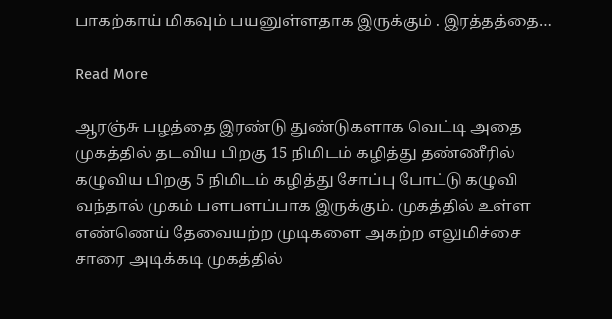பாகற்காய் மிகவும் பயனுள்ளதாக இருக்கும் . இரத்தத்தை…

Read More

ஆரஞ்சு பழத்தை இரண்டு துண்டுகளாக வெட்டி அதை முகத்தில் தடவிய பிறகு 15 நிமிடம் கழித்து தண்ணீரில் கழுவிய பிறகு 5 நிமிடம் கழித்து சோப்பு போட்டு கழுவி வந்தால் முகம் பளபளப்பாக இருக்கும். முகத்தில் உள்ள எண்ணெய் தேவையற்ற முடிகளை அகற்ற எலுமிச்சை சாரை அடிக்கடி முகத்தில்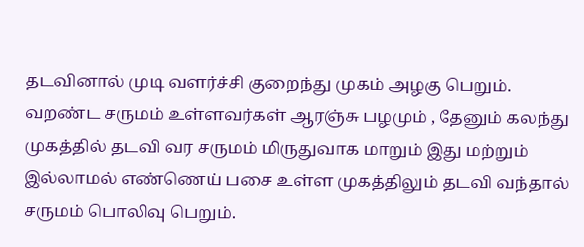தடவினால் முடி வளர்ச்சி குறைந்து முகம் அழகு பெறும். வறண்ட சருமம் உள்ளவர்கள் ஆரஞ்சு பழமும் , தேனும் கலந்து முகத்தில் தடவி வர சருமம் மிருதுவாக மாறும் இது மற்றும் இல்லாமல் எண்ணெய் பசை உள்ள முகத்திலும் தடவி வந்தால் சருமம் பொலிவு பெறும்.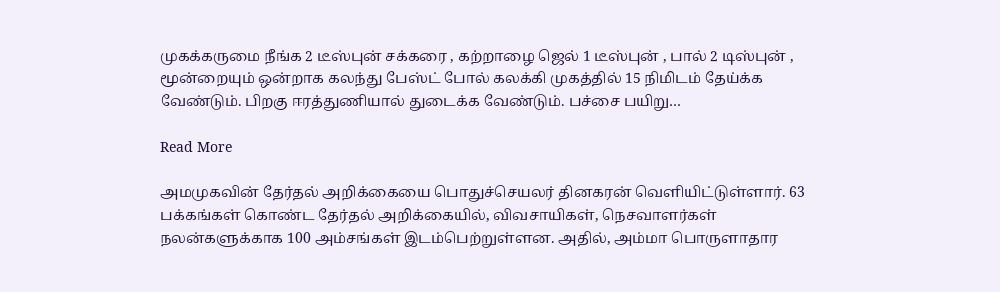முகக்கருமை நீங்க 2 டீஸ்புன் சக்கரை , கற்றாழை ஜெல் 1 டீஸ்புன் , பால் 2 டிஸ்புன் , மூன்றையும் ஒன்றாக கலந்து பேஸ்ட் போல் கலக்கி முகத்தில் 15 நிமிடம் தேய்க்க வேண்டும். பிறகு ஈரத்துணியால் துடைக்க வேண்டும். பச்சை பயிறு…

Read More

அமமுகவின் தேர்தல் அறிக்கையை பொதுச்செயலர் தினகரன் வெளியிட்டுள்ளார். 63 பக்கங்கள் கொண்ட தேர்தல் அறிக்கையில், விவசாயிகள், நெசவாளர்கள் நலன்களுக்காக 100 அம்சங்கள் இடம்பெற்றுள்ளன. அதில், அம்மா பொருளாதார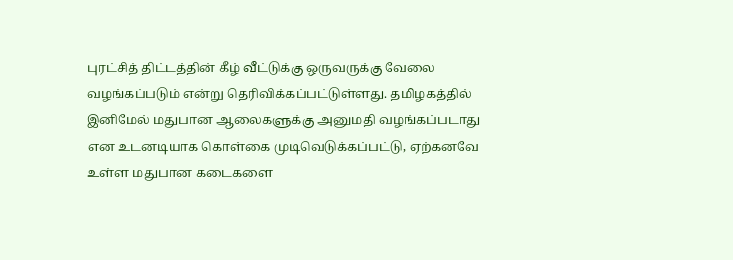புரட்சித் திட்டத்தின் கீழ் வீட்டுக்கு ஒருவருக்கு வேலை வழங்கப்படும் என்று தெரிவிக்கப்பட்டுள்ளது. தமிழகத்தில் இனிமேல் மதுபான ஆலைகளுக்கு அனுமதி வழங்கப்படாது என உடனடியாக கொள்கை முடிவெடுக்கப்பட்டு, ஏற்கனவே உள்ள மதுபான கடைகளை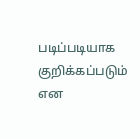படிப்படியாக குறிக்கப்படும் என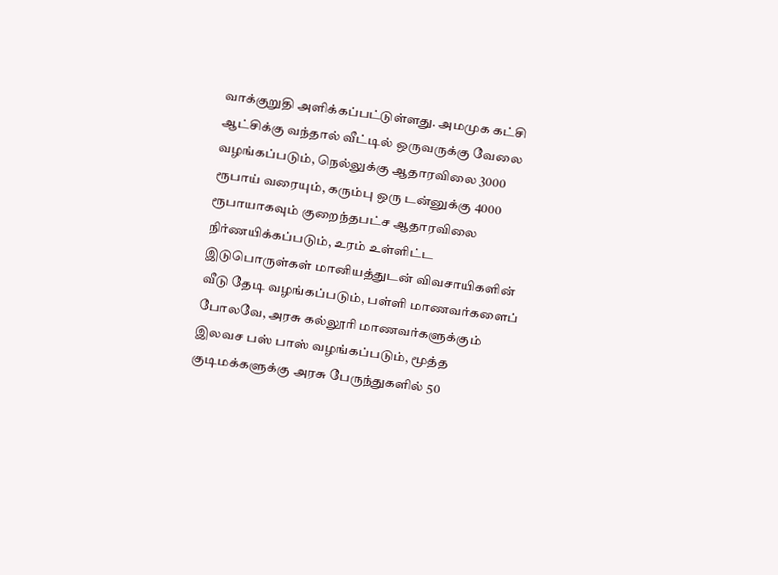வாக்குறுதி அளிக்கப்பட்டுள்ளது. அமமுக கட்சி ஆட்சிக்கு வந்தால் வீட்டில் ஒருவருக்கு வேலை வழங்கப்படும், நெல்லுக்கு ஆதாரவிலை 3000 ரூபாய் வரையும், கரும்பு ஒரு டன்னுக்கு 4000 ரூபாயாகவும் குறைந்தபட்ச ஆதாரவிலை நிர்ணயிக்கப்படும், உரம் உள்ளிட்ட இடுபொருள்கள் மானியத்துடன் விவசாயிகளின் வீடு தேடி வழங்கப்படும், பள்ளி மாணவர்களைப் போலவே, அரசு கல்லூரி மாணவர்களுக்கும் இலவச பஸ் பாஸ் வழங்கப்படும், மூத்த குடிமக்களுக்கு அரசு பேருந்துகளில் 50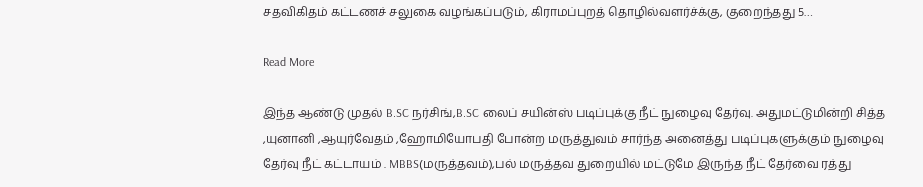சதவிகிதம் கட்டணச் சலுகை வழங்கப்படும், கிராமப்புறத் தொழில்வளர்ச்க்கு, குறைந்தது 5…

Read More

இந்த ஆண்டு முதல் B.SC நர்சிங்,B.SC லைப் சயின்ஸ் படிப்புக்கு நீட் நுழைவு தேர்வு. அதுமட்டுமின்றி சித்த ,யுனானி ,ஆயுர்வேதம் ,ஹோமியோபதி போன்ற மருத்துவம் சார்ந்த அனைத்து படிப்புகளுக்கும் நுழைவு தேர்வு நீட் கட்டாயம் . MBBS(மருத்தவம்),பல் மருத்தவ துறையில் மட்டுமே இருந்த நீட் தேர்வை ரத்து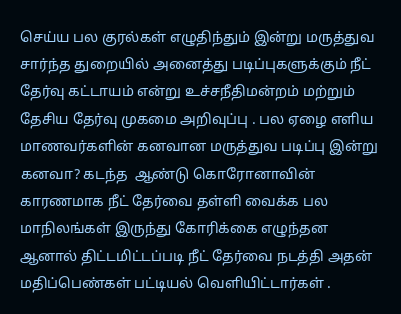செய்ய பல குரல்கள் எழுதிந்தும் இன்று மருத்துவ சார்ந்த துறையில் அனைத்து படிப்புகளுக்கும் நீட் தேர்வு கட்டாயம் என்று உச்சநீதிமன்றம் மற்றும் தேசிய தேர்வு முகமை அறிவுப்பு . பல ஏழை எளிய மாணவர்களின் கனவான மருத்துவ படிப்பு இன்று கனவா? கடந்த  ஆண்டு கொரோனாவின் காரணமாக நீட் தேர்வை தள்ளி வைக்க பல மாநிலங்கள் இருந்து கோரிக்கை எழுந்தன ஆனால் திட்டமிட்டப்படி நீட் தேர்வை நடத்தி அதன் மதிப்பெண்கள் பட்டியல் வெளியிட்டார்கள் .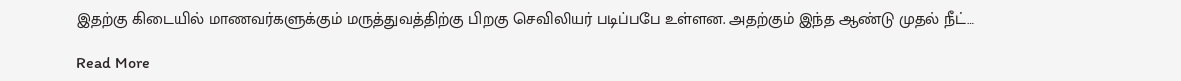இதற்கு கிடையில் மாணவர்களுக்கும் மருத்துவத்திற்கு பிறகு செவிலியர் படிப்பபே உள்ளன. அதற்கும் இந்த ஆண்டு முதல் நீட்…

Read More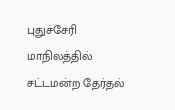புதுச்சேரி மாநிலத்தில் சட்டமன்ற தேர்தல்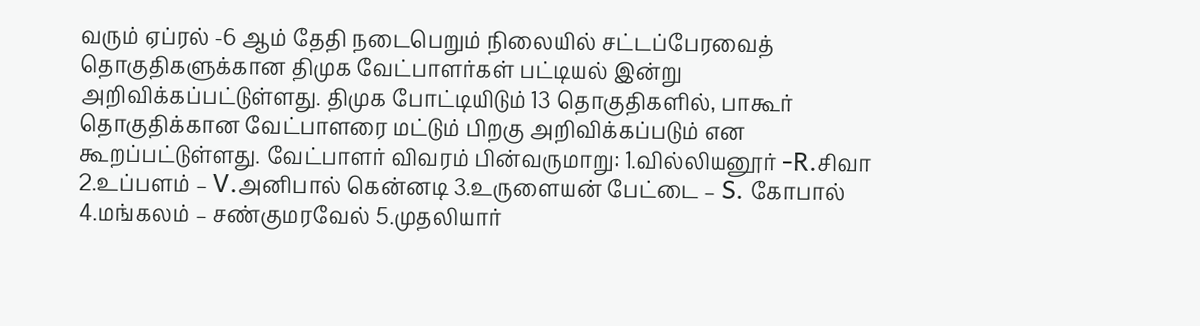வரும் ஏப்ரல் -6 ஆம் தேதி நடைபெறும் நிலையில் சட்டப்பேரவைத் தொகுதிகளுக்கான திமுக வேட்பாளர்கள் பட்டியல் இன்று அறிவிக்கப்பட்டுள்ளது. திமுக போட்டியிடும் 13 தொகுதிகளில், பாகூர் தொகுதிக்கான வேட்பாளரை மட்டும் பிறகு அறிவிக்கப்படும் என கூறப்பட்டுள்ளது. வேட்பாளர் விவரம் பின்வருமாறு: 1.வில்லியனூர் -R.சிவா 2.உப்பளம் – V.அனிபால் கென்னடி 3.உருளையன் பேட்டை – S. கோபால் 4.மங்கலம் – சண்குமரவேல் 5.முதலியார்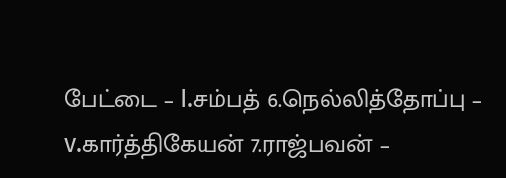பேட்டை – I.சம்பத் 6.நெல்லித்தோப்பு – v.கார்த்திகேயன் 7.ராஜ்பவன் –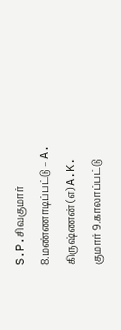S.P.சிவகுமார் 8.மண்ணாடிப்பட்டு – A. கிருஷ்ணன் (எ) A.K. குமார் 9.காலாப்பட்டு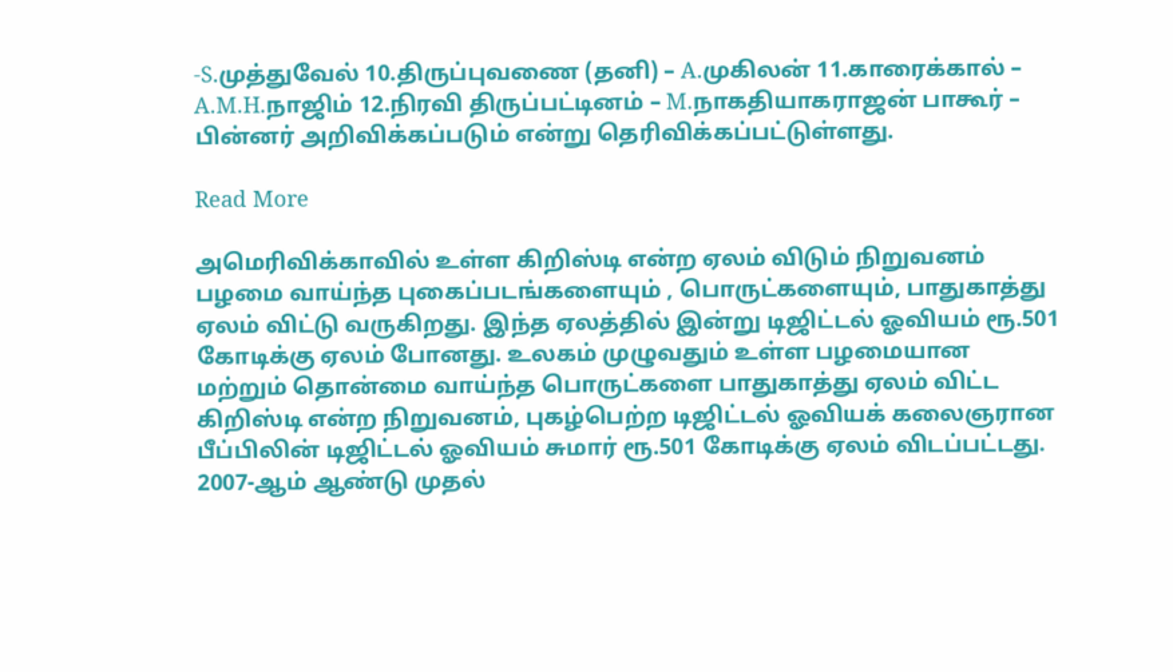-S.முத்துவேல் 10.திருப்புவணை (தனி) – A.முகிலன் 11.காரைக்கால் – A.M.H.நாஜிம் 12.நிரவி திருப்பட்டினம் – M.நாகதியாகராஜன் பாகூர் – பின்னர் அறிவிக்கப்படும் என்று தெரிவிக்கப்பட்டுள்ளது.

Read More

அமெரிவிக்காவில் உள்ள கிறிஸ்டி என்ற ஏலம் விடும் நிறுவனம் பழமை வாய்ந்த புகைப்படங்களையும் , பொருட்களையும், பாதுகாத்து ஏலம் விட்டு வருகிறது. இந்த ஏலத்தில் இன்று டிஜிட்டல் ஓவியம் ரூ.501 கோடிக்கு ஏலம் போனது. உலகம் முழுவதும் உள்ள பழமையான மற்றும் தொன்மை வாய்ந்த பொருட்களை பாதுகாத்து ஏலம் விட்ட கிறிஸ்டி என்ற நிறுவனம், புகழ்பெற்ற டிஜிட்டல் ஓவியக் கலைஞரான பீப்பிலின் டிஜிட்டல் ஓவியம் சுமார் ரூ.501 கோடிக்கு ஏலம் விடப்பட்டது. 2007-ஆம் ஆண்டு முதல்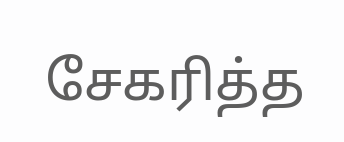சேகரித்த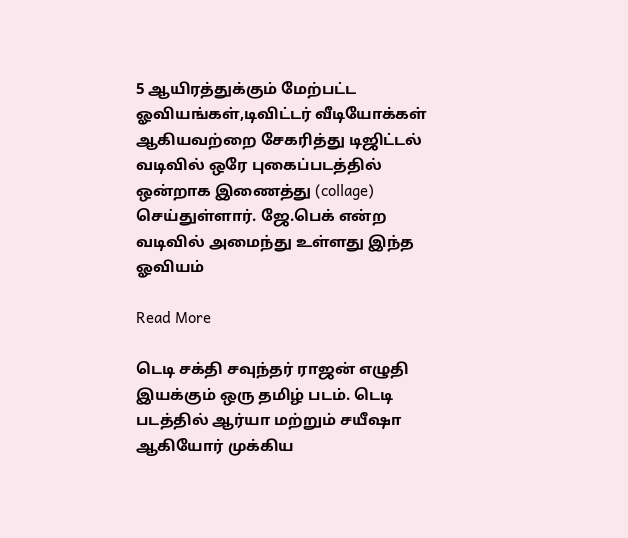5 ஆயிரத்துக்கும் மேற்பட்ட ஓவியங்கள்,டிவிட்டர் வீடியோக்கள் ஆகியவற்றை சேகரித்து டிஜிட்டல் வடிவில் ஒரே புகைப்படத்தில் ஒன்றாக இணைத்து (collage) செய்துள்ளார். ஜே.பெக் என்ற வடிவில் அமைந்து உள்ளது இந்த ஓவியம்

Read More

டெடி சக்தி சவுந்தர் ராஜன் எழுதி இயக்கும் ஒரு தமிழ் படம். டெடி படத்தில் ஆர்யா மற்றும் சயீஷா ஆகியோர் முக்கிய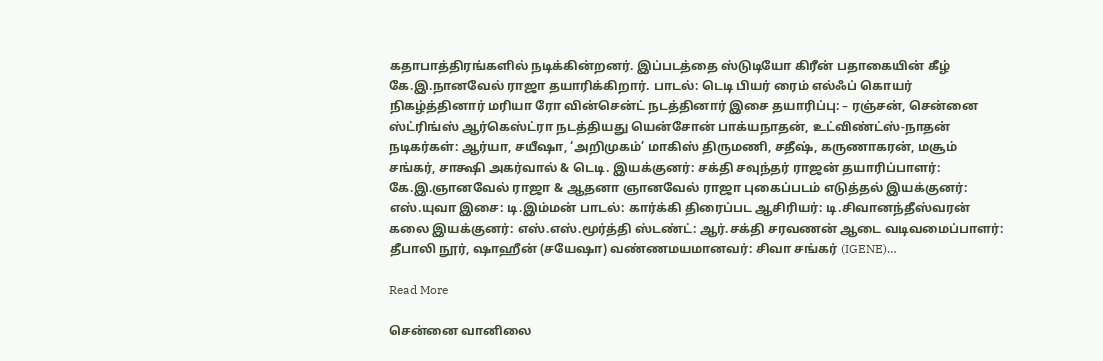கதாபாத்திரங்களில் நடிக்கின்றனர். இப்படத்தை ஸ்டுடியோ கிரீன் பதாகையின் கீழ் கே.இ.நானவேல் ராஜா தயாரிக்கிறார். பாடல்: டெடி பியர் ரைம் எல்ஃப் கொயர் நிகழ்த்தினார் மரியா ரோ வின்சென்ட் நடத்தினார் இசை தயாரிப்பு: – ரஞ்சன், சென்னை ஸ்ட்ரிங்ஸ் ஆர்கெஸ்ட்ரா நடத்தியது யென்சோன் பாக்யநாதன், உட்விண்ட்ஸ்-நாதன் நடிகர்கள்: ஆர்யா, சயீஷா, ‘அறிமுகம்’ மாகிஸ் திருமணி, சதீஷ், கருணாகரன், மசூம் சங்கர், சாக்ஷி அகர்வால் & டெடி. இயக்குனர்: சக்தி சவுந்தர் ராஜன் தயாரிப்பாளர்: கே.இ.ஞானவேல் ராஜா & ஆதனா ஞானவேல் ராஜா புகைப்படம் எடுத்தல் இயக்குனர்: எஸ்.யுவா இசை: டி.இம்மன் பாடல்: கார்க்கி திரைப்பட ஆசிரியர்: டி.சிவானந்தீஸ்வரன் கலை இயக்குனர்: எஸ்.எஸ்.மூர்த்தி ஸ்டண்ட்: ஆர்.சக்தி சரவணன் ஆடை வடிவமைப்பாளர்: தீபாலி நூர், ஷாஹீன் (சயேஷா) வண்ணமயமானவர்: சிவா சங்கர் (IGENE)…

Read More

சென்னை வானிலை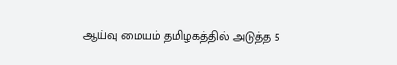ஆய்வு மையம் தமிழகத்தில் அடுத்த 5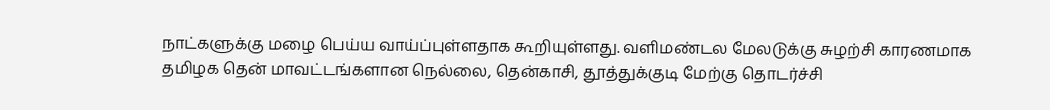நாட்களுக்கு மழை பெய்ய வாய்ப்புள்ளதாக கூறியுள்ளது. வளிமண்டல மேலடுக்கு சுழற்சி காரணமாக தமிழக தென் மாவட்டங்களான நெல்லை, தென்காசி, தூத்துக்குடி மேற்கு தொடர்ச்சி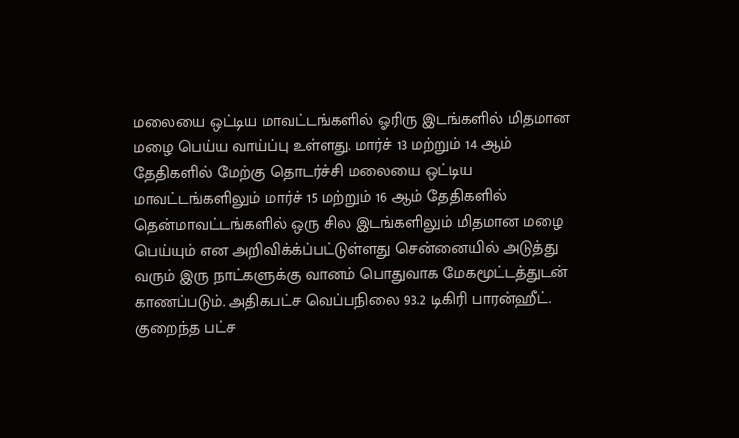மலையை ஒட்டிய மாவட்டங்களில் ஓரிரு இடங்களில் மிதமான மழை பெய்ய வாய்ப்பு உள்ளது. மார்ச் 13 மற்றும் 14 ஆம் தேதிகளில் மேற்கு தொடர்ச்சி மலையை ஒட்டிய மாவட்டங்களிலும் மார்ச் 15 மற்றும் 16 ஆம் தேதிகளில் தென்மாவட்டங்களில் ஒரு சில இடங்களிலும் மிதமான மழை பெய்யும் என அறிவிக்க்ப்பட்டுள்ளது சென்னையில் அடுத்து வரும் இரு நாட்களுக்கு வானம் பொதுவாக மேகமூட்டத்துடன் காணப்படும். அதிகபட்ச வெப்பநிலை 93.2 டிகிரி பாரன்ஹீட். குறைந்த பட்ச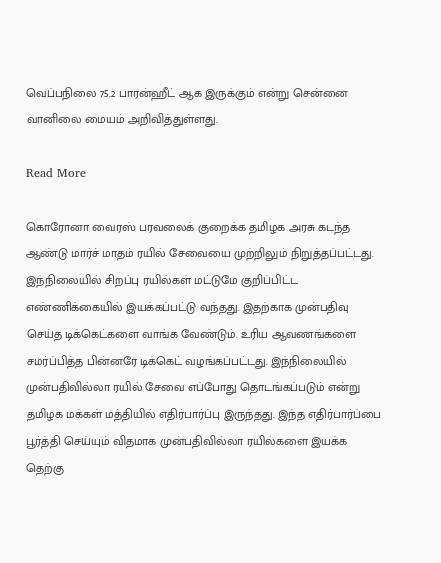வெப்பநிலை 75.2 பாரன்ஹீட் ஆக இருக்கும் என்று சென்னை வானிலை மையம் அறிவித்துள்ளது.

Read More

கொரோனா வைரஸ் பரவலைக் குறைக்க தமிழக அரசு கடந்த ஆண்டு மார்ச் மாதம் ரயில் சேவையை முற்றிலும் நிறுத்தப்பட்டது. இந்நிலையில் சிறப்பு ரயில்கள் மட்டுமே குறிப்பிட்ட எண்ணிக்கையில் இயக்கப்பட்டு வந்தது. இதற்காக முன்பதிவு செய்த டிக்கெட்களை வாங்க வேண்டும். உரிய ஆவணங்களை சமர்ப்பித்த பின்னரே டிக்கெட் வழங்கப்பட்டது. இந்நிலையில் முன்பதிவில்லா ரயில் சேவை எப்போது தொடங்கப்படும் என்று தமிழக மக்கள் மத்தியில் எதிர்பார்ப்பு இருந்தது. இந்த எதிர்பார்ப்பை பூர்த்தி செய்யும் விதமாக முன்பதிவில்லா ரயில்களை இயக்க தெற்கு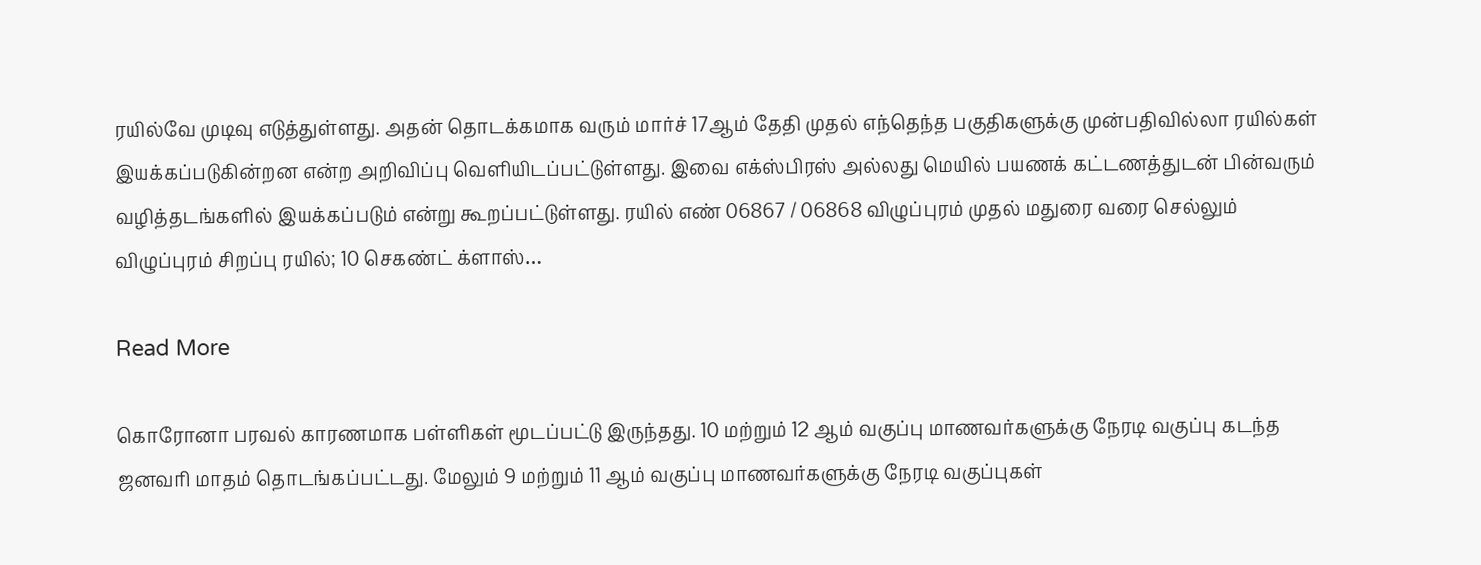ரயில்வே முடிவு எடுத்துள்ளது. அதன் தொடக்கமாக வரும் மார்ச் 17ஆம் தேதி முதல் எந்தெந்த பகுதிகளுக்கு முன்பதிவில்லா ரயில்கள் இயக்கப்படுகின்றன என்ற அறிவிப்பு வெளியிடப்பட்டுள்ளது. இவை எக்ஸ்பிரஸ் அல்லது மெயில் பயணக் கட்டணத்துடன் பின்வரும் வழித்தடங்களில் இயக்கப்படும் என்று கூறப்பட்டுள்ளது. ரயில் எண் 06867 / 06868 விழுப்புரம் முதல் மதுரை வரை செல்லும் விழுப்புரம் சிறப்பு ரயில்; 10 செகண்ட் க்ளாஸ்…

Read More

கொரோனா பரவல் காரணமாக பள்ளிகள் மூடப்பட்டு இருந்தது. 10 மற்றும் 12 ஆம் வகுப்பு மாணவர்களுக்கு நேரடி வகுப்பு கடந்த ஜனவரி மாதம் தொடங்கப்பட்டது. மேலும் 9 மற்றும் 11 ஆம் வகுப்பு மாணவர்களுக்கு நேரடி வகுப்புகள்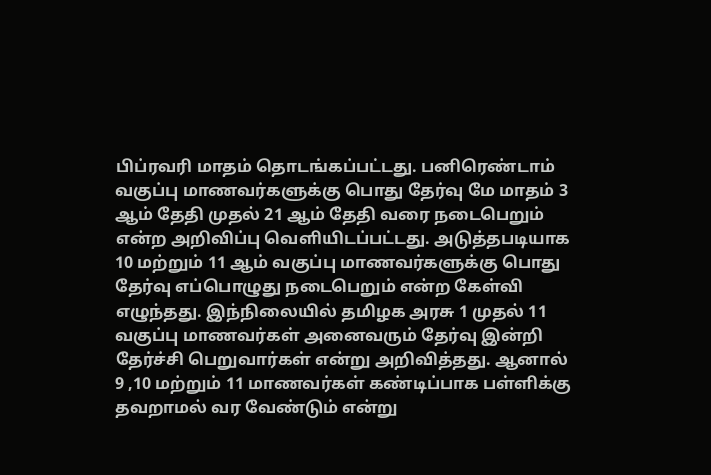பிப்ரவரி மாதம் தொடங்கப்பட்டது. பனிரெண்டாம் வகுப்பு மாணவர்களுக்கு பொது தேர்வு மே மாதம் 3 ஆம் தேதி முதல் 21 ஆம் தேதி வரை நடைபெறும் என்ற அறிவிப்பு வெளியிடப்பட்டது. அடுத்தபடியாக 10 மற்றும் 11 ஆம் வகுப்பு மாணவர்களுக்கு பொது தேர்வு எப்பொழுது நடைபெறும் என்ற கேள்வி எழுந்தது. இந்நிலையில் தமிழக அரசு 1 முதல் 11 வகுப்பு மாணவர்கள் அனைவரும் தேர்வு இன்றி தேர்ச்சி பெறுவார்கள் என்று அறிவித்தது. ஆனால் 9 ,10 மற்றும் 11 மாணவர்கள் கண்டிப்பாக பள்ளிக்கு தவறாமல் வர வேண்டும் என்று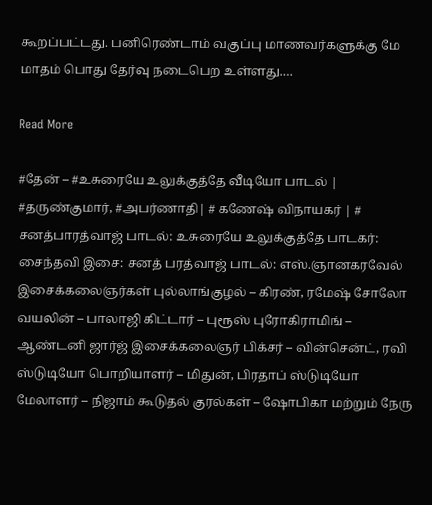கூறப்பட்டது. பனிரெண்டாம் வகுப்பு மாணவர்களுக்கு மே மாதம் பொது தேர்வு நடைபெற உள்ளது.…

Read More

#தேன் – #உசுரையே உலுக்குத்தே வீடியோ பாடல் | #தருண்குமார், #அபர்ணாதி| # கணேஷ் விநாயகர் | # சனத்பாரத்வாஜ் பாடல்: உசுரையே உலுக்குத்தே பாடகர்: சைந்தவி இசை: சனத் பரத்வாஜ் பாடல்: எஸ்.ஞானகரவேல் இசைக்கலைஞர்கள் புல்லாங்குழல் – கிரண், ரமேஷ் சோலோ வயலின் – பாலாஜி கிட்டார் – புரூஸ் புரோகிராமிங் – ஆண்டனி ஜார்ஜ் இசைக்கலைஞர் பிக்சர் – வின்சென்ட், ரவி ஸ்டுடியோ பொறியாளர் – மிதுன், பிரதாப் ஸ்டுடியோ மேலாளர் – நிஜாம் கூடுதல் குரல்கள் – ஷோபிகா மற்றும் நேரு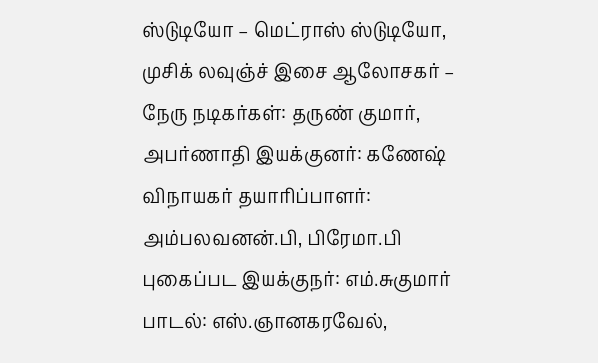ஸ்டுடியோ – மெட்ராஸ் ஸ்டுடியோ, முசிக் லவுஞ்ச் இசை ஆலோசகர் – நேரு நடிகர்கள்: தருண் குமார், அபர்ணாதி இயக்குனர்: கணேஷ் விநாயகர் தயாரிப்பாளர்: அம்பலவனன்.பி, பிரேமா.பி புகைப்பட இயக்குநர்: எம்.சுகுமார் பாடல்: எஸ்.ஞானகரவேல்,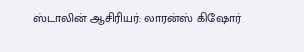ஸ்டாலின் ஆசிரியர்: லாரன்ஸ் கிஷோர்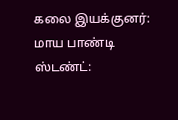கலை இயக்குனர்: மாய பாண்டி ஸ்டண்ட்: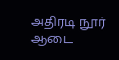அதிரடி நூர் ஆடை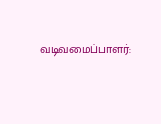வடிவமைப்பாளர்: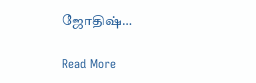ஜோதிஷ்…

Read More